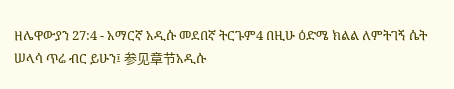ዘሌዋውያን 27:4 - አማርኛ አዲሱ መደበኛ ትርጉም4 በዚሁ ዕድሜ ክልል ለምትገኝ ሴት ሠላሳ ጥሬ ብር ይሁን፤ 参见章节አዲሱ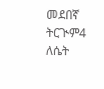መደበኛ ትርጒም4 ለሴት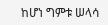ከሆነ ግምቱ ሠላሳ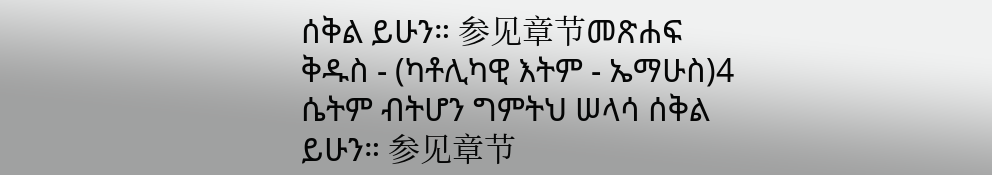ሰቅል ይሁን። 参见章节መጽሐፍ ቅዱስ - (ካቶሊካዊ እትም - ኤማሁስ)4 ሴትም ብትሆን ግምትህ ሠላሳ ሰቅል ይሁን። 参见章节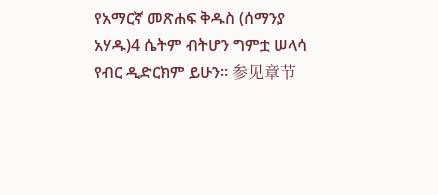የአማርኛ መጽሐፍ ቅዱስ (ሰማንያ አሃዱ)4 ሴትም ብትሆን ግምቷ ሠላሳ የብር ዲድርክም ይሁን። 参见章节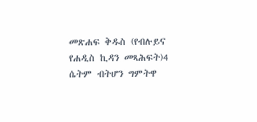መጽሐፍ ቅዱስ (የብሉይና የሐዲስ ኪዳን መጻሕፍት)4 ሴትም ብትሆን ግምትዋ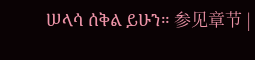ሠላሳ ሰቅል ይሁን። 参见章节 |